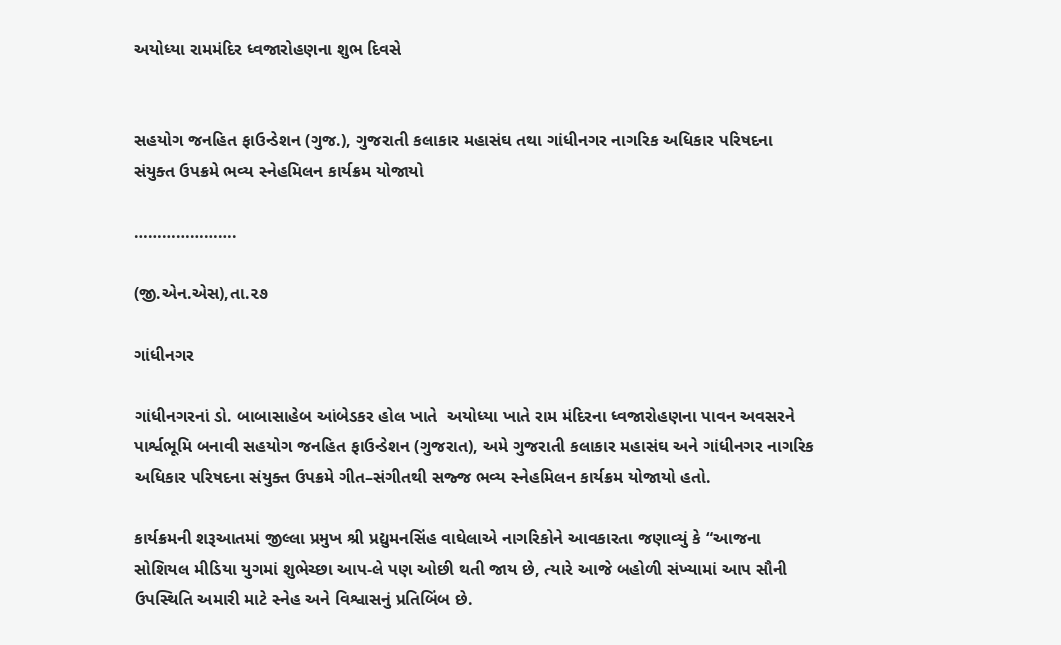અયોધ્યા રામમંદિર ધ્વજારોહણના શુભ દિવસે


સહયોગ જનહિત ફાઉન્ડેશન (ગુજ.), ગુજરાતી કલાકાર મહાસંઘ તથા ગાંધીનગર નાગરિક અધિકાર પરિષદના સંયુક્ત ઉપક્રમે ભવ્ય સ્નેહમિલન કાર્યક્રમ યોજાયો

………………….

(જી.એન.એસ),તા.૨૭

ગાંધીનગર

ગાંધીનગરનાં ડો. બાબાસાહેબ આંબેડકર હોલ ખાતે  અયોધ્યા ખાતે રામ મંદિરના ધ્વજારોહણના પાવન અવસરને પાર્શ્વભૂમિ બનાવી સહયોગ જનહિત ફાઉન્ડેશન (ગુજરાત), અમે ગુજરાતી કલાકાર મહાસંઘ અને ગાંધીનગર નાગરિક અધિકાર પરિષદના સંયુક્ત ઉપક્રમે ગીત–સંગીતથી સજ્જ ભવ્ય સ્નેહમિલન કાર્યક્રમ યોજાયો હતો.

કાર્યક્રમની શરૂઆતમાં જીલ્લા પ્રમુખ શ્રી પ્રદ્યુમનસિંહ વાઘેલાએ નાગરિકોને આવકારતા જણાવ્યું કે “આજના સોશિયલ મીડિયા યુગમાં શુભેચ્છા આપ-લે પણ ઓછી થતી જાય છે, ત્યારે આજે બહોળી સંખ્યામાં આપ સૌની ઉપસ્થિતિ અમારી માટે સ્નેહ અને વિશ્વાસનું પ્રતિબિંબ છે.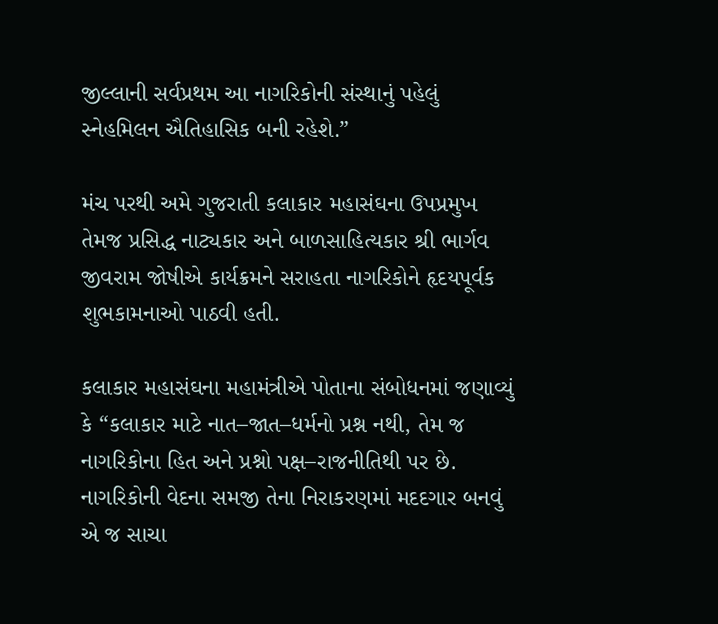જીલ્લાની સર્વપ્રથમ આ નાગરિકોની સંસ્થાનું પહેલું સ્નેહમિલન ઐતિહાસિક બની રહેશે.”

મંચ પરથી અમે ગુજરાતી કલાકાર મહાસંઘના ઉપપ્રમુખ તેમજ પ્રસિદ્ધ નાટ્યકાર અને બાળસાહિત્યકાર શ્રી ભાર્ગવ જીવરામ જોષીએ કાર્યક્રમને સરાહતા નાગરિકોને હૃદયપૂર્વક શુભકામનાઓ પાઠવી હતી.

કલાકાર મહાસંઘના મહામંત્રીએ પોતાના સંબોધનમાં જણાવ્યું કે “કલાકાર માટે નાત–જાત–ધર્મનો પ્રશ્ન નથી, તેમ જ નાગરિકોના હિત અને પ્રશ્નો પક્ષ–રાજનીતિથી પર છે. નાગરિકોની વેદના સમજી તેના નિરાકરણમાં મદદગાર બનવું એ જ સાચા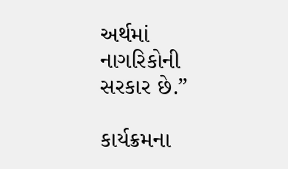અર્થમાં નાગરિકોની સરકાર છે.”

કાર્યક્રમના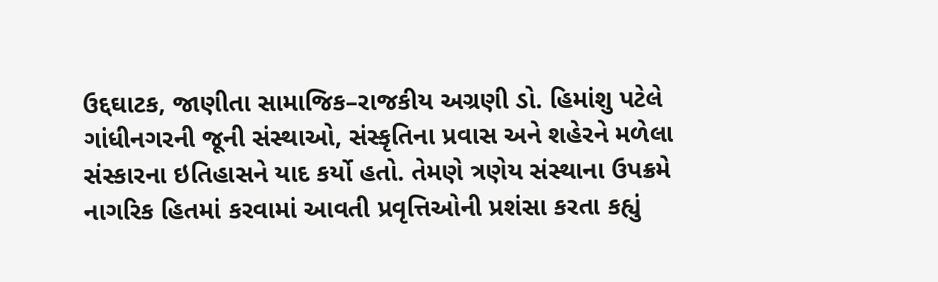ઉદ્દઘાટક, જાણીતા સામાજિક–રાજકીય અગ્રણી ડો. હિમાંશુ પટેલે ગાંધીનગરની જૂની સંસ્થાઓ, સંસ્કૃતિના પ્રવાસ અને શહેરને મળેલા સંસ્કારના ઇતિહાસને યાદ કર્યો હતો. તેમણે ત્રણેય સંસ્થાના ઉપક્રમે નાગરિક હિતમાં કરવામાં આવતી પ્રવૃત્તિઓની પ્રશંસા કરતા કહ્યું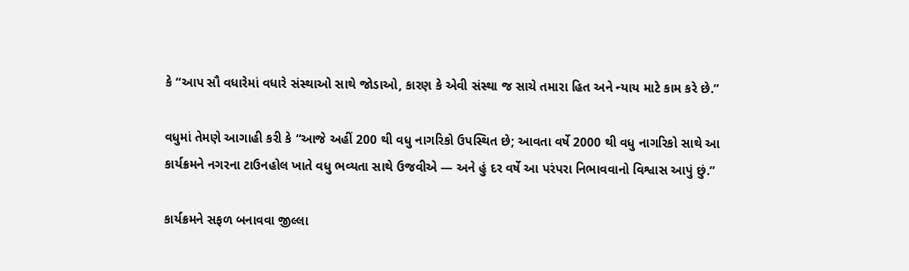કે “આપ સૌ વધારેમાં વધારે સંસ્થાઓ સાથે જોડાઓ, કારણ કે એવી સંસ્થા જ સાચે તમારા હિત અને ન્યાય માટે કામ કરે છે.”

વધુમાં તેમણે આગાહી કરી કે “આજે અહીં 200 થી વધુ નાગરિકો ઉપસ્થિત છે; આવતા વર્ષે 2000 થી વધુ નાગરિકો સાથે આ કાર્યક્રમને નગરના ટાઉનહોલ ખાતે વધુ ભવ્યતા સાથે ઉજવીએ — અને હું દર વર્ષે આ પરંપરા નિભાવવાનો વિશ્વાસ આપું છું.”

કાર્યક્રમને સફળ બનાવવા જીલ્લા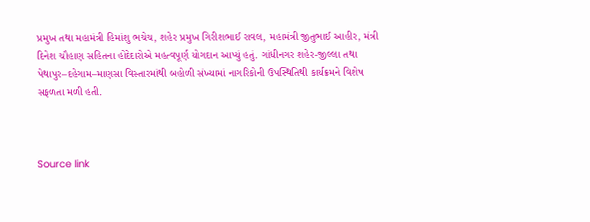પ્રમુખ તથા મહામંત્રી હિમાંશુ ભચેચ, શહેર પ્રમુખ ગિરીશભાઈ રાવલ, મહામંત્રી જીતુભાઈ આહીર, મંત્રી દિનેશ ચૌહાણ સહિતના હોદેદારોએ મહત્વપૂર્ણ યોગદાન આપ્યું હતું. ગાંધીનગર શહેર-જીલ્લા તથા પેથાપુર–દહેગામ–માણસા વિસ્તારમાંથી બહોળી સંખ્યામાં નાગરિકોની ઉપસ્થિતિથી કાર્યક્રમને વિશેષ સફળતા મળી હતી.



Source link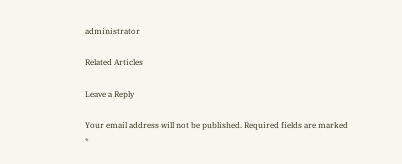administrator

Related Articles

Leave a Reply

Your email address will not be published. Required fields are marked *